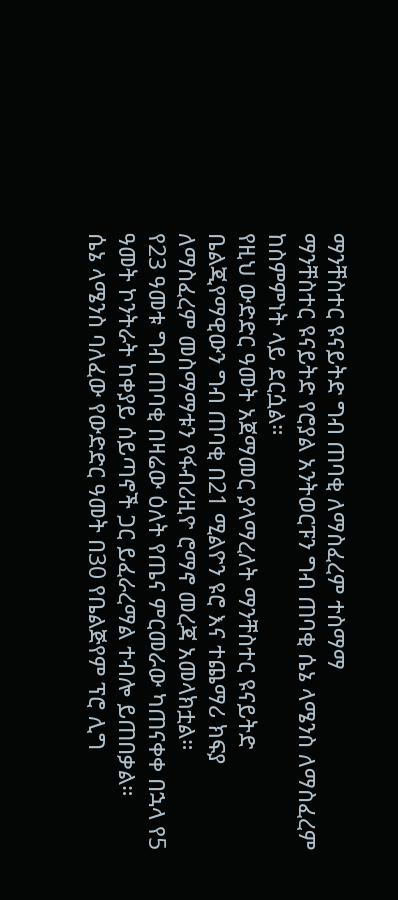ማንቸስተር ዩናይትድ ግብ ጠባቂ ለማስፈረም ተስማማ
ማንቸስተር ዩናይትድ የሮያል አንትወርፑን ግብ ጠባቂ ሴኔ ላሜንስ ለማስፈረም ከስምምነት ላይ ደርሷል።
የዚህ ውድድር ዓመት አጀማመር ያላማረለት ማንቸስተር ዩናይትድ ቤልጂየማዊውን ግብ ጠባቂ በ21 ሚልዮን ዩሮ እና ተጨማሪ ክፍያ ለማስፈረም መስማማቱን የፋብሪዚዮ ሮማኖ መረጃ አመላክቷል።
የ23 ዓመቱ ግብ ጠባቂ በዛሬው ዕለት የጤና ምርመራው ካጠናቀቀ በኋላ የ5 ዓመት ኮንትራት ከቀያይ ሰይጣኖች ጋር ይፈራረማል ተብሎ ይጠበቃል።
ሴኔ ላሜንስ ባለፈው የውድድር ዓመት በ30 የቤልጅየም ፕሮ ሊግ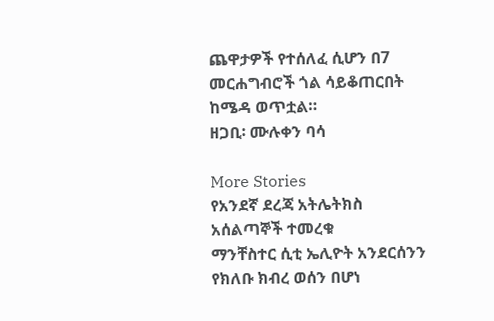ጨዋታዎች የተሰለፈ ሲሆን በ7 መርሐግብሮች ጎል ሳይቆጠርበት ከሜዳ ወጥቷል።
ዘጋቢ፡ ሙሉቀን ባሳ

More Stories
የአንደኛ ደረጃ አትሌትክስ አሰልጣኞች ተመረቁ
ማንቸስተር ሲቲ ኤሊዮት አንደርሰንን የክለቡ ክብረ ወሰን በሆነ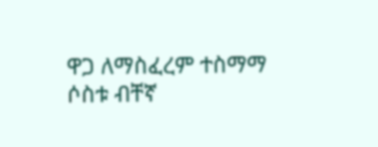ዋጋ ለማስፈረም ተስማማ
ሶስቱ ብቸኛ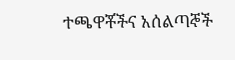ተጫዋቾችና አሰልጣኞች